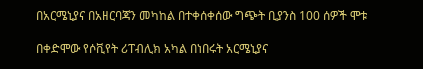በአርሜኒያና በአዘርባጃን መካከል በተቀሰቀሰው ግጭት ቢያንስ 100 ሰዎች ሞቱ

በቀድሞው የሶቪየት ሪፐብሊክ አካል በነበሩት አርሜኒያና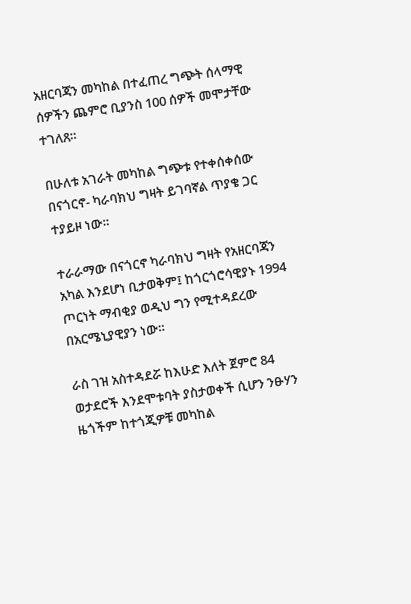አዘርባጃን መካከል በተፈጠረ ግጭት ሰላማዊ ሰዎችን ጨምሮ ቢያንስ 100 ሰዎች መሞታቸው ተገለጸ።

በሁለቱ አገራት መካከል ግጭቱ የተቀሰቀሰው በናጎርኖ- ካራባክህ ግዛት ይገባኛል ጥያቄ ጋር ተያይዞ ነው።

ተራራማው በናጎርኖ ካራባክህ ግዛት የአዘርባጃን አካል እንደሆነ ቢታወቅም፤ ከጎርጎሮሳዊያኑ 1994 ጦርነት ማብቂያ ወዲህ ግን የሚተዳደረው በአርሜኒያዊያን ነው።

ራስ ገዝ አስተዳደሯ ከእሁድ እለት ጀምሮ 84 ወታደሮች እንደሞቱባት ያስታወቀች ሲሆን ንፁሃን ዜጎችም ከተጎጂዎቹ መካከል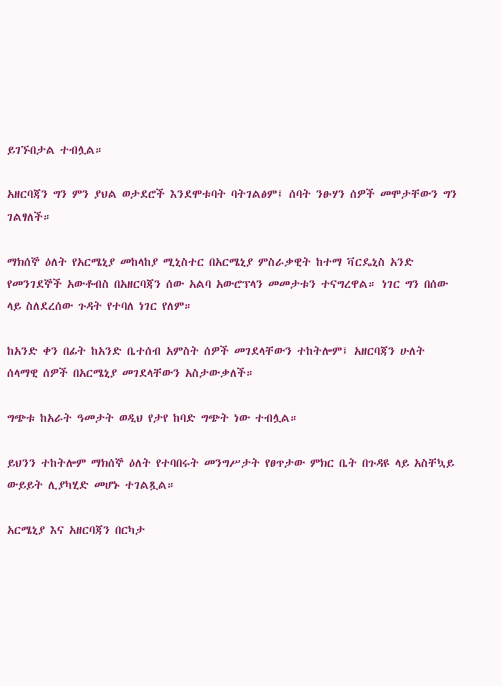ይገኙበታል ተብሏል።

አዘርባጃን ግን ምን ያህል ወታደሮች እንደሞቱባት ባትገልፅም፤ ሰባት ንፁሃን ሰዎች መሞታቸውን ግን ገልፃለች።

ማክሰኞ ዕለት የአርሜኒያ መከላከያ ሚኒስተር በአርሜኒያ ምስራቃዊት ከተማ ቫርዴኒስ አንድ የመንገደኞች አውቶብስ በአዘርባጃን ሰው አልባ አውሮፕላን መመታቱን ተናግረዋል። ነገር ግን በሰው ላይ ስለደረሰው ጉዳት የተባለ ነገር የለም።

ከአንድ ቀን በፊት ከአንድ ቤተሰብ አምስት ሰዎች መገደላቸውን ተከትሎም፤ አዘርባጃን ሁለት ሰላማዊ ሰዎች በአርሜኒያ መገደላቸውን አስታውቃለች።

ግጭቱ ከአራት ዓመታት ወዲህ የታየ ከባድ ግጭት ነው ተብሏል።

ይህንን ተከትሎም ማክሰኞ ዕለት የተባበሩት መንግሥታት የፀጥታው ምክር ቤት በጉዳዩ ላይ አስቸኳይ ውይይት ሊያካሂድ መሆኑ ተገልጿል።

አርሜኒያ እና አዘርባጃን በርካታ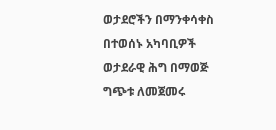ወታደሮችን በማንቀሳቀስ በተወሰኑ አካባቢዎች ወታደራዊ ሕግ በማወጅ ግጭቱ ለመጀመሩ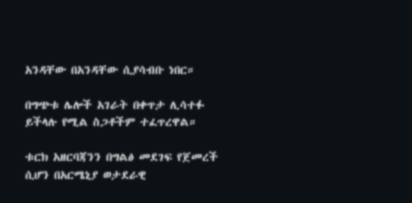አንዳቸው በአንዳቸው ሲያሳብቡ ነበር።

በግጭቱ ሌሎች አገራት በቀጥታ ሊሳተፉ ይችላሉ የሚል ስጋቶችም ተፈጥረዋል።

ቱርክ አዘርባጃንን በግልፅ መደገፍ የጀመረች ሲሆን በአርሜኒያ ወታደራዊ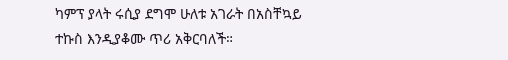ካምፕ ያላት ሩሲያ ደግሞ ሁለቱ አገራት በአስቸኳይ ተኩስ እንዲያቆሙ ጥሪ አቅርባለች።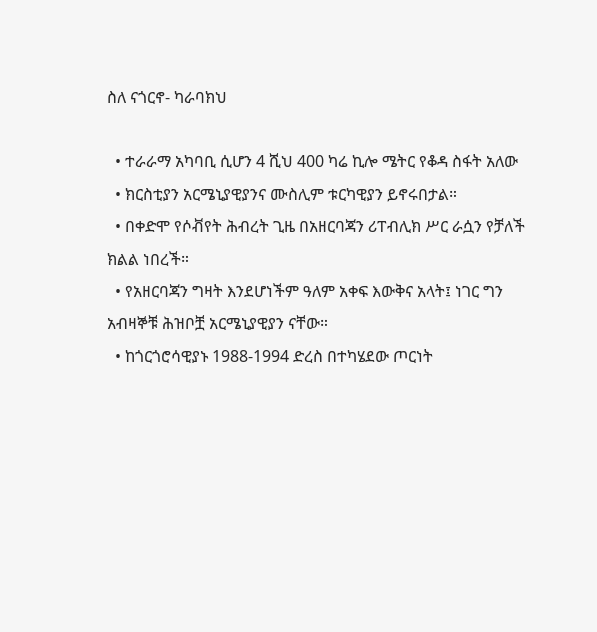ስለ ናጎርኖ- ካራባክህ

  • ተራራማ አካባቢ ሲሆን 4 ሺህ 400 ካሬ ኪሎ ሜትር የቆዳ ስፋት አለው
  • ክርስቲያን አርሜኒያዊያንና ሙስሊም ቱርካዊያን ይኖሩበታል።
  • በቀድሞ የሶቭየት ሕብረት ጊዜ በአዘርባጃን ሪፐብሊክ ሥር ራሷን የቻለች ክልል ነበረች።
  • የአዘርባጃን ግዛት እንደሆነችም ዓለም አቀፍ እውቅና አላት፤ ነገር ግን አብዛኞቹ ሕዝቦቿ አርሜኒያዊያን ናቸው።
  • ከጎርጎሮሳዊያኑ 1988-1994 ድረስ በተካሄደው ጦርነት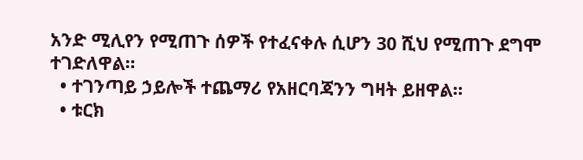አንድ ሚሊየን የሚጠጉ ሰዎች የተፈናቀሉ ሲሆን 30 ሺህ የሚጠጉ ደግሞ ተገድለዋል።
  • ተገንጣይ ኃይሎች ተጨማሪ የአዘርባጃንን ግዛት ይዘዋል።
  • ቱርክ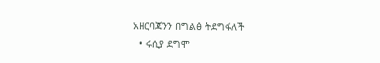አዘርባጃንን በግልፅ ትደግፋለች
  • ሩሲያ ደግሞ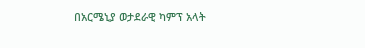በአርሜኒያ ወታደራዊ ካምፕ አላት